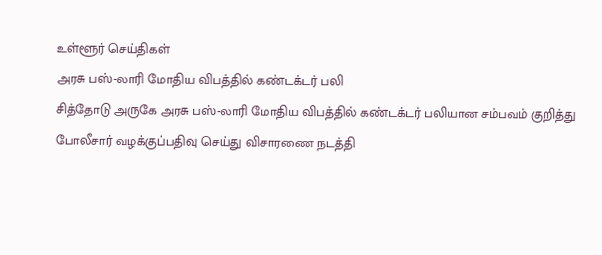உள்ளூர் செய்திகள்
அரசு பஸ்-லாரி மோதிய விபத்தில் கண்டக்டர் பலி
சித்தோடு அருகே அரசு பஸ்-லாரி மோதிய விபத்தில் கண்டக்டர் பலியான சம்பவம் குறித்து போலீசார் வழக்குப்பதிவு செய்து விசாரணை நடத்தி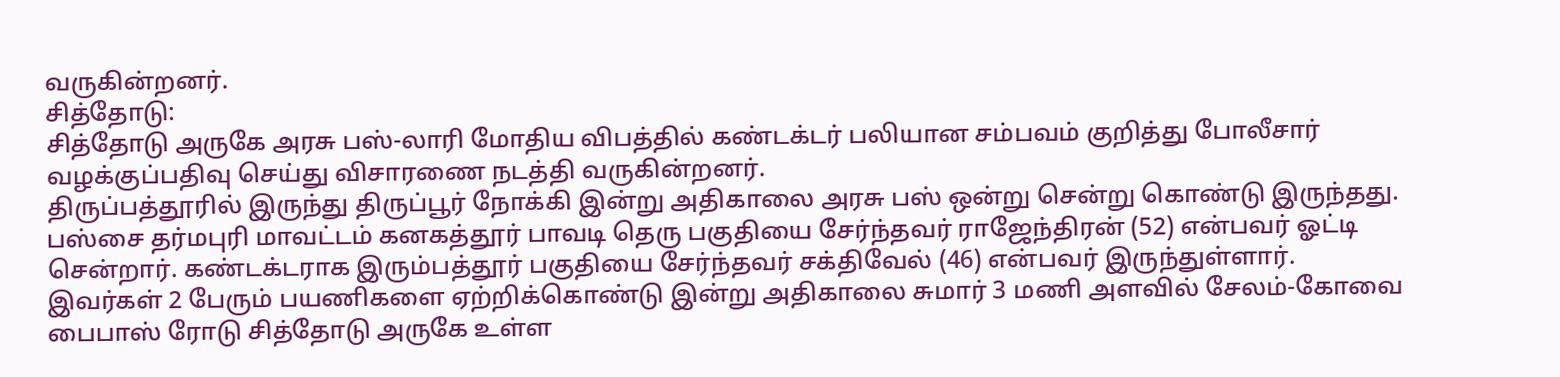வருகின்றனர்.
சித்தோடு:
சித்தோடு அருகே அரசு பஸ்-லாரி மோதிய விபத்தில் கண்டக்டர் பலியான சம்பவம் குறித்து போலீசார் வழக்குப்பதிவு செய்து விசாரணை நடத்தி வருகின்றனர்.
திருப்பத்தூரில் இருந்து திருப்பூர் நோக்கி இன்று அதிகாலை அரசு பஸ் ஒன்று சென்று கொண்டு இருந்தது. பஸ்சை தர்மபுரி மாவட்டம் கனகத்தூர் பாவடி தெரு பகுதியை சேர்ந்தவர் ராஜேந்திரன் (52) என்பவர் ஓட்டி சென்றார். கண்டக்டராக இரும்பத்தூர் பகுதியை சேர்ந்தவர் சக்திவேல் (46) என்பவர் இருந்துள்ளார்.
இவர்கள் 2 பேரும் பயணிகளை ஏற்றிக்கொண்டு இன்று அதிகாலை சுமார் 3 மணி அளவில் சேலம்-கோவை பைபாஸ் ரோடு சித்தோடு அருகே உள்ள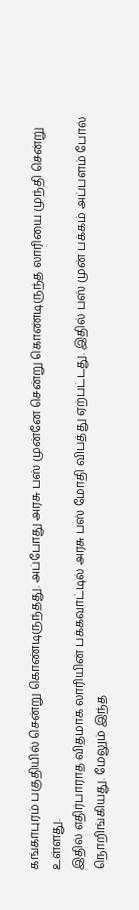கங்காபுரம் பகுதியில் சென்று கொண்டிருந்தது. அப்போது அரசு பஸ் முன்னே சென்று கொண்டிருந்த லாரியை முந்தி சென்று உள்ளது.
இதில் எதிர்பாராத விதமாக லாரியின் பக்கவாட்டில் அரசு பஸ் மோதி விபத்து ஏற்பட்டது. இதில் பஸ் முன் பக்கம் அப்பளம் போல் நொறிங்கியது. மேலும் இந்த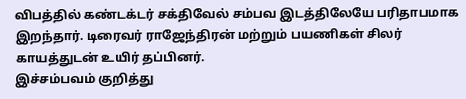விபத்தில் கண்டக்டர் சக்திவேல் சம்பவ இடத்திலேயே பரிதாபமாக இறந்தார். டிரைவர் ராஜேந்திரன் மற்றும் பயணிகள் சிலர் காயத்துடன் உயிர் தப்பினர்.
இச்சம்பவம் குறித்து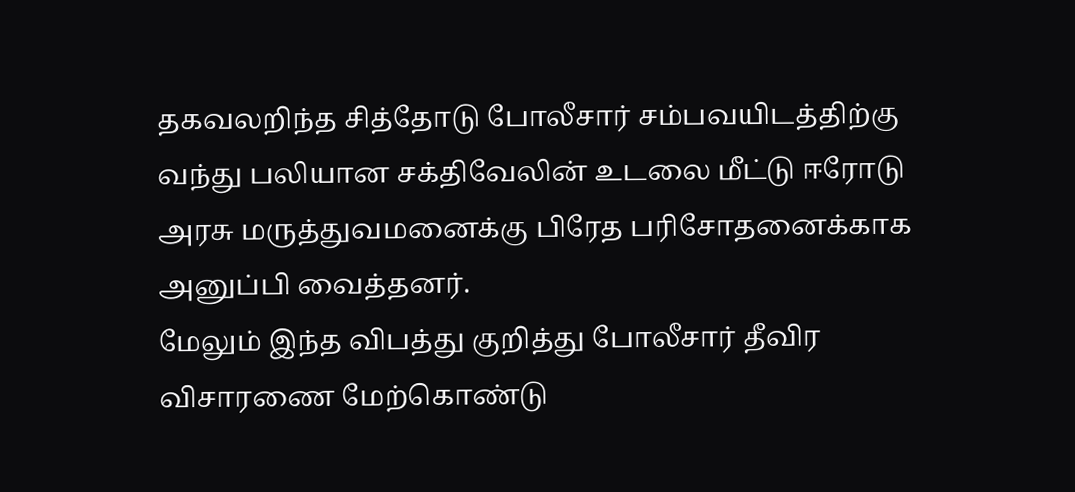தகவலறிந்த சித்தோடு போலீசார் சம்பவயிடத்திற்கு வந்து பலியான சக்திவேலின் உடலை மீட்டு ஈரோடு அரசு மருத்துவமனைக்கு பிரேத பரிசோதனைக்காக அனுப்பி வைத்தனர்.
மேலும் இந்த விபத்து குறித்து போலீசார் தீவிர விசாரணை மேற்கொண்டு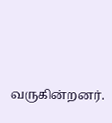வருகின்றனர்.